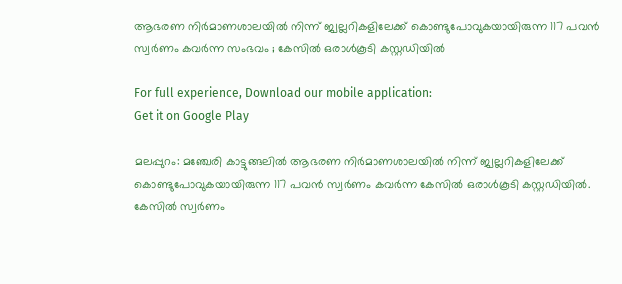ആഭരണ നിര്‍മാണശാലയില്‍ നിന്ന് ജ്വല്ലറികളിലേക്ക് കൊണ്ടുപോവുകയായിരുന്ന 117 പവന്‍ സ്വര്‍ണം കവര്‍ന്ന സംഭവം ; കേസില്‍ ഒരാൾകൂടി കസ്റ്റഡിയിൽ

For full experience, Download our mobile application:
Get it on Google Play

മലപ്പുറം: മഞ്ചേരി കാട്ടുങ്ങലിൽ ആഭരണ നിര്‍മാണശാലയില്‍ നിന്ന് ജ്വല്ലറികളിലേക്ക് കൊണ്ടുപോവുകയായിരുന്ന 117 പവന്‍ സ്വര്‍ണം കവര്‍ന്ന കേസില്‍ ഒരാൾകൂടി കസ്റ്റഡിയിൽ. കേസിൽ സ്വർണം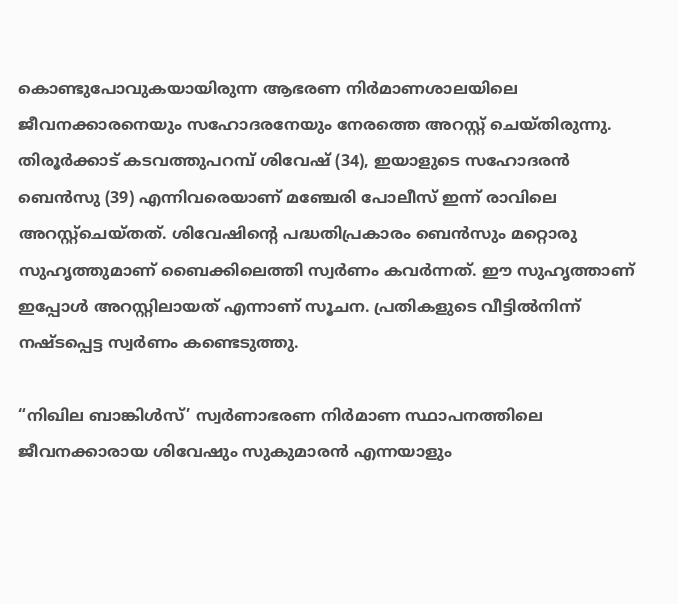കൊണ്ടുപോവുകയായിരുന്ന ആഭരണ നിർമാണശാലയിലെ ജീവനക്കാരനെയും സഹോദരനേയും നേരത്തെ അറസ്റ്റ്‌ ചെയ്തിരുന്നു. തിരൂർക്കാട് കടവത്തുപറമ്പ് ശിവേഷ് (34), ഇയാളുടെ സഹോദരൻ ബെൻസു (39) എന്നിവരെയാണ് മഞ്ചേരി പോലീസ് ഇന്ന് രാവിലെ അറസ്റ്റ്ചെയ്തത്. ശിവേഷിന്റെ പദ്ധതിപ്രകാരം ബെന്‍സും മറ്റൊരു സുഹൃത്തുമാണ് ബൈക്കിലെത്തി സ്വര്‍ണം കവര്‍ന്നത്. ഈ സുഹൃത്താണ്‌ ഇപ്പോൾ അറസ്റ്റിലായത്‌ എന്നാണ്‌ സൂചന. പ്രതികളുടെ വീട്ടില്‍നിന്ന് നഷ്ടപ്പെട്ട സ്വര്‍ണം കണ്ടെടുത്തു.

“നിഖില ബാങ്കിൾസ്’ സ്വർണാഭരണ നിർമാണ സ്ഥാപനത്തിലെ ജീവനക്കാരായ ശിവേഷും സുകുമാരന്‍ എന്നയാളും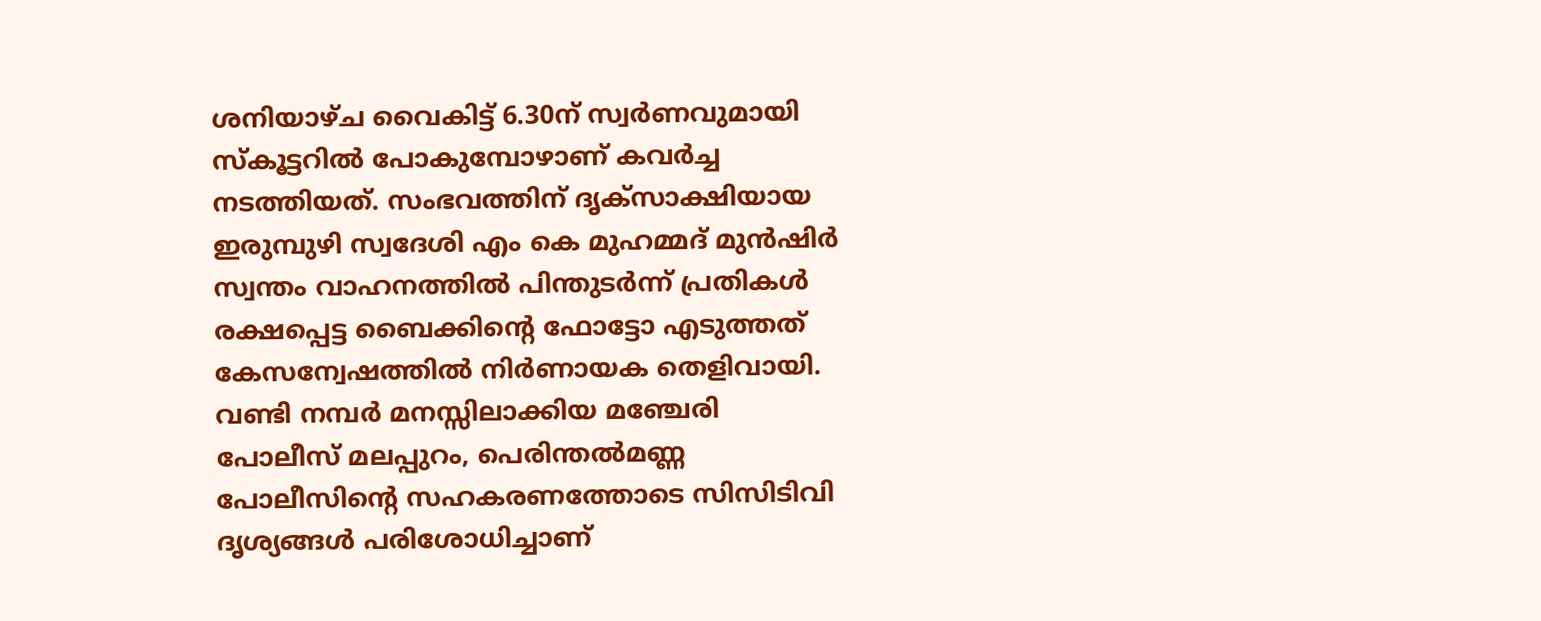ശനിയാഴ്ച വൈകിട്ട് 6.30ന് സ്വര്‍ണവുമായി സ്കൂട്ടറില്‍ പോകുമ്പോഴാണ് കവര്‍ച്ച നടത്തിയത്. സംഭവത്തിന് ദൃക്സാക്ഷിയായ ഇരുമ്പുഴി സ്വദേശി എം കെ മുഹമ്മദ് മുന്‍ഷിര്‍ സ്വന്തം വാഹനത്തില്‍ പിന്തുടര്‍ന്ന് പ്രതികള്‍ രക്ഷപ്പെട്ട ബൈക്കിന്റെ ഫോട്ടോ എടുത്തത് കേസന്വേഷത്തില്‍ നിർണായക തെളിവായി. വണ്ടി നമ്പര്‍ മനസ്സിലാക്കിയ മഞ്ചേരി പോലീസ് മലപ്പുറം, പെരിന്തല്‍മണ്ണ പോലീസിന്റെ സഹകരണത്തോടെ സിസിടിവി ദൃശ്യങ്ങള്‍ പരിശോധിച്ചാണ്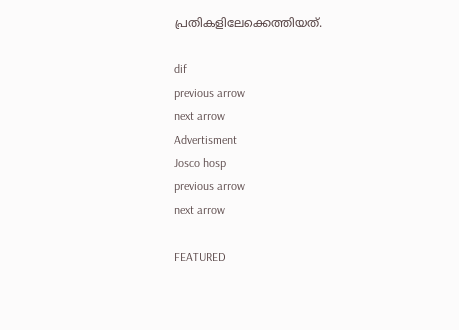പ്രതികളിലേക്കെത്തിയത്.

dif
previous arrow
next arrow
Advertisment
Josco hosp
previous arrow
next arrow

FEATURED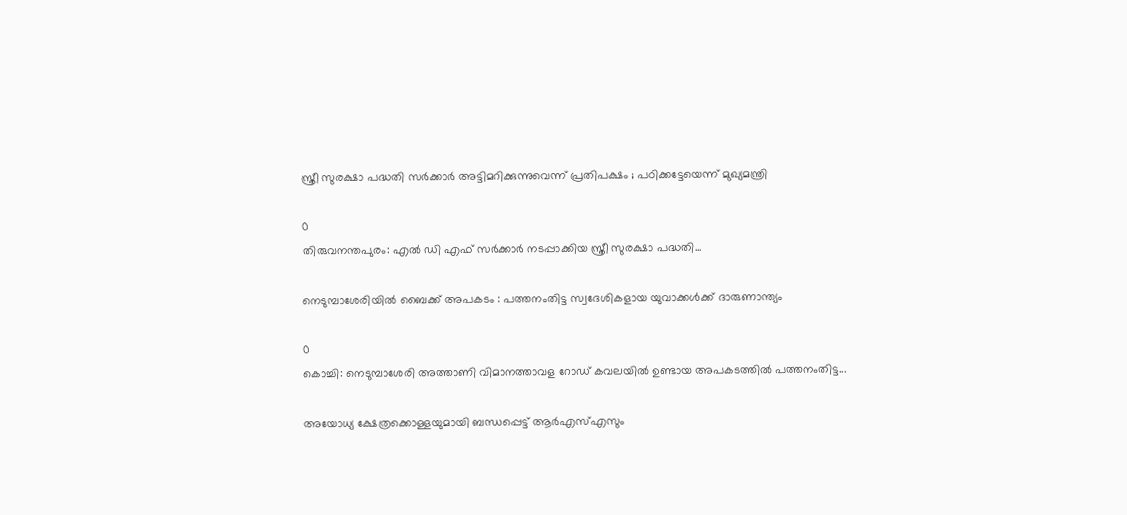സ്ത്രീ സുരക്ഷാ പദ്ധതി സർക്കാർ അട്ടിമറിക്കുന്നുവെന്ന് പ്രതിപക്ഷം ; പഠിക്കട്ടേയെന്ന് മുഖ്യമന്ത്രി

0
തിരുവനന്തപുരം: എൽ ഡി എഫ് സർക്കാർ നടപ്പാക്കിയ സ്ത്രീ സുരക്ഷാ പദ്ധതി...

നെടുമ്പാശേരിയില്‍ ബൈക്ക് അപകടം : പത്തനംതിട്ട സ്വദേശികളായ യുവാക്കള്‍ക്ക് ദാരുണാന്ത്യം

0
കൊച്ചി: നെടുമ്പാശേരി അത്താണി വിമാനത്താവള റോഡ്‌ കവലയില്‍ ഉണ്ടായ അപകടത്തില്‍ പത്തനംതിട്ട...

അയോധ്യ ക്ഷേത്രക്കൊള്ളയുമായി ബന്ധപ്പെട്ട് ആർഎസ്എസും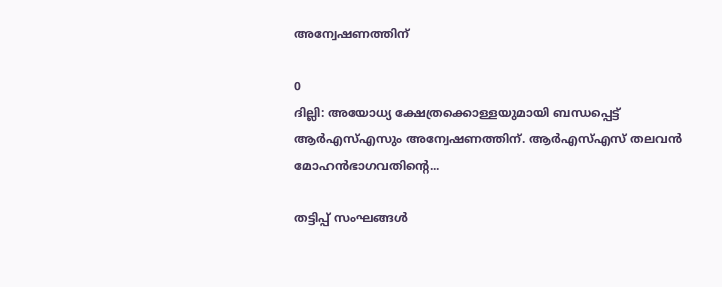അന്വേഷണത്തിന്

0
ദില്ലി: അയോധ്യ ക്ഷേത്രക്കൊള്ളയുമായി ബന്ധപ്പെട്ട് ആർഎസ്എസും അന്വേഷണത്തിന്. ആർഎസ്എസ് തലവൻ മോഹൻഭാഗവതിന്‍റെ...

തട്ടിപ്പ് സംഘങ്ങൾ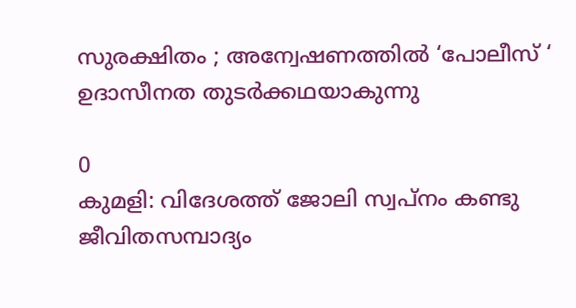സുരക്ഷിതം ; അന്വേഷണത്തിൽ ‘പോലീസ് ‘ ഉദാസീനത തുടർക്കഥയാകുന്നു

0
കുമളി: വിദേശത്ത് ജോലി സ്വപ്നം കണ്ടു ജീവിതസമ്പാദ്യം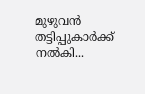മുഴുവൻ തട്ടിപ്പുകാർക്ക് നൽകി...